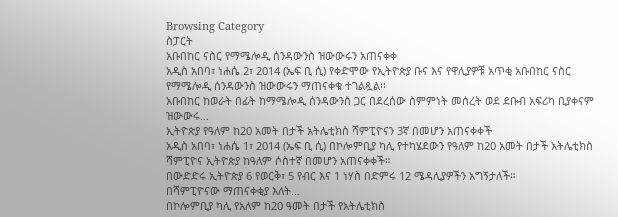Browsing Category
ስፓርት
አቡበከር ናስር የማሜሎዲ ሰንዳውንስ ዝውውሩን አጠናቀቀ
አዲስ አበባ፣ ነሐሴ 2፣ 2014 (ኤፍ ቢ ሲ) የቀድሞው የኢትዮጵያ ቡና እና የዋሊያዎቹ አጥቂ አቡበከር ናስር የማሜሎዲ ሰንዳውንስ ዝውውሩን ማጠናቀቁ ተገልጿል፡፡
አቡበከር ከወራት በፊት ከማሜሎዲ ሰንዳውንስ ጋር በደረሰው ስምምነት መሰረት ወደ ደቡብ አፍሪካ ቢያቀናም ዝውውሩ…
ኢትዮጵያ የዓለም ከ20 አመት በታች አትሌቲክስ ሻምፒዮናን 3ኛ በመሆን አጠናቀቀች
አዲስ አበባ፣ ነሐሴ 1፣ 2014 (ኤፍ ቢ ሲ) በኮሎምቢያ ካሊ የተካሄደውን የዓለም ከ20 አመት በታች አትሌቲክስ ሻምፒዮና ኢትዮጵያ ከዓለም ሶስተኛ በመሆን አጠናቀቀች።
በውድድሩ ኢትዮጵያ 6 የወርቅ፣ 5 የብር እና 1 ነሃስ በድምሩ 12 ሜዳሊያዎችን አግኝታለች።
በሻምፒዮናው ማጠናቀቂያ እለት…
በኮሎምቢያ ካሊ የአለም ከ20 ዓመት በታች የአትሌቲክስ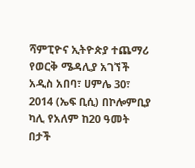ሻምፒዮና ኢትዮጵያ ተጨማሪ የወርቅ ሜዳሊያ አገኘች
አዲስ አበባ፣ ሀምሌ 30፣ 2014 (ኤፍ ቢሲ) በኮሎምቢያ ካሊ የአለም ከ20 ዓመት በታች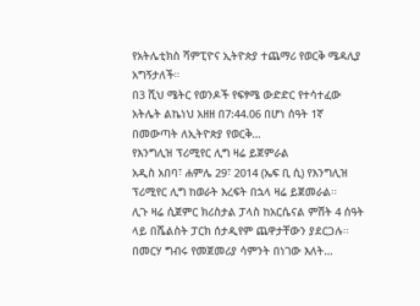የአትሌቲክስ ሻምፒዮና ኢትዮጵያ ተጨማሪ የወርቅ ሜዳሊያ አግኝታለች።
በ3 ሺህ ሜትር የወንዶች የፍፃሜ ውድድር የተሳተፈው አትሌት ልኬነህ አዘዘ በ7:44.06 በሆነ ሰዓት 1ኛ በመውጣት ለኢትዮጵያ የወርቅ…
የእንግሊዝ ፕሪሚየር ሊግ ዛሬ ይጀምራል
አዲስ አበባ፣ ሐምሌ 29፣ 2014 (ኤፍ ቢ ሲ) የእንግሊዝ ፕሪሚየር ሊግ ከወራት እረፍት በኋላ ዛሬ ይጀመራል፡፡
ሊጉ ዛሬ ሲጀምር ክሪስታል ፓላስ ከአርሴናል ምሽት 4 ሰዓት ላይ በሼልስት ፓርክ ሰታዲየም ጨዋታቸውን ያደርጋሉ፡፡
በመርሃ ግብሩ የመጀመሪያ ሳምንት በነገው እለት…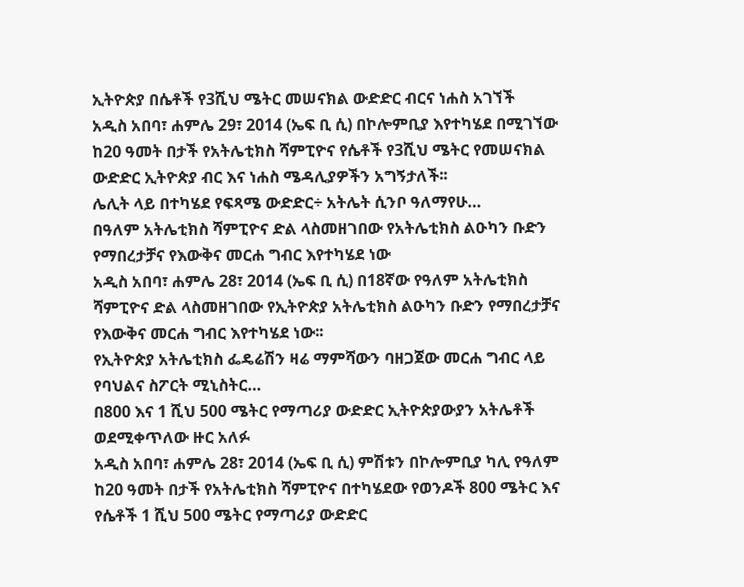ኢትዮጵያ በሴቶች የ3ሺህ ሜትር መሠናክል ውድድር ብርና ነሐስ አገኘች
አዲስ አበባ፣ ሐምሌ 29፣ 2014 (ኤፍ ቢ ሲ) በኮሎምቢያ እየተካሄደ በሚገኘው ከ20 ዓመት በታች የአትሌቲክስ ሻምፒዮና የሴቶች የ3ሺህ ሜትር የመሠናክል ውድድር ኢትዮጵያ ብር እና ነሐስ ሜዳሊያዎችን አግኝታለች፡፡
ሌሊት ላይ በተካሄደ የፍጻሜ ውድድር÷ አትሌት ሲንቦ ዓለማየሁ…
በዓለም አትሌቲክስ ሻምፒዮና ድል ላስመዘገበው የአትሌቲክስ ልዑካን ቡድን የማበረታቻና የእውቅና መርሐ ግብር እየተካሄደ ነው
አዲስ አበባ፣ ሐምሌ 28፣ 2014 (ኤፍ ቢ ሲ) በ18ኛው የዓለም አትሌቲክስ ሻምፒዮና ድል ላስመዘገበው የኢትዮጵያ አትሌቲክስ ልዑካን ቡድን የማበረታቻና የእውቅና መርሐ ግብር እየተካሄደ ነው፡፡
የኢትዮጵያ አትሌቲክስ ፌዴሬሽን ዛሬ ማምሻውን ባዘጋጀው መርሐ ግብር ላይ የባህልና ስፖርት ሚኒስትር…
በ800 እና 1 ሺህ 500 ሜትር የማጣሪያ ውድድር ኢትዮጵያውያን አትሌቶች ወደሚቀጥለው ዙር አለፉ
አዲስ አበባ፣ ሐምሌ 28፣ 2014 (ኤፍ ቢ ሲ) ምሽቱን በኮሎምቢያ ካሊ የዓለም ከ20 ዓመት በታች የአትሌቲክስ ሻምፒዮና በተካሄደው የወንዶች 800 ሜትር እና የሴቶች 1 ሺህ 500 ሜትር የማጣሪያ ውድድር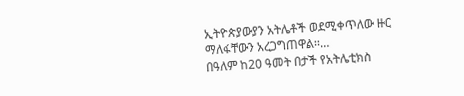ኢትዮጵያውያን አትሌቶች ወደሚቀጥለው ዙር ማለፋቸውን አረጋግጠዋል፡፡…
በዓለም ከ20 ዓመት በታች የአትሌቲክስ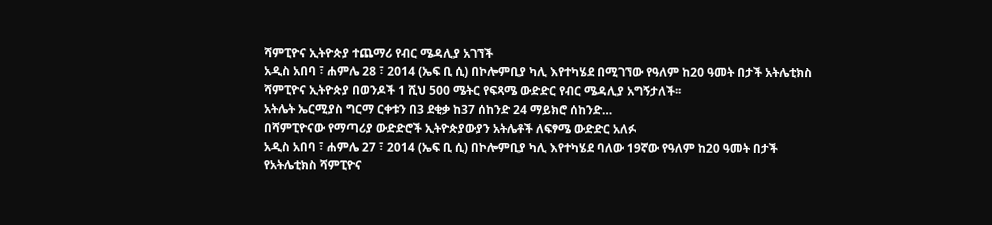ሻምፒዮና ኢትዮጵያ ተጨማሪ የብር ሜዳሊያ አገኘች
አዲስ አበባ ፣ ሐምሌ 28 ፣ 2014 (ኤፍ ቢ ሲ) በኮሎምቢያ ካሊ እየተካሄደ በሚገኘው የዓለም ከ20 ዓመት በታች አትሌቲክስ ሻምፒዮና ኢትዮጵያ በወንዶች 1 ሺህ 500 ሜትር የፍጻሜ ውድድር የብር ሜዳሊያ አግኝታለች፡፡
አትሌት ኤርሚያስ ግርማ ርቀቱን በ3 ደቂቃ ከ37 ሰከንድ 24 ማይክሮ ሰከንድ…
በሻምፒዮናው የማጣሪያ ውድድሮች ኢትዮጵያውያን አትሌቶች ለፍፃሜ ውድድር አለፉ
አዲስ አበባ ፣ ሐምሌ 27 ፣ 2014 (ኤፍ ቢ ሲ) በኮሎምቢያ ካሊ እየተካሄደ ባለው 19ኛው የዓለም ከ20 ዓመት በታች የአትሌቲክስ ሻምፒዮና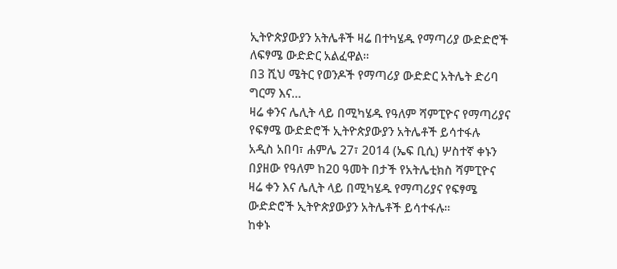ኢትዮጵያውያን አትሌቶች ዛሬ በተካሄዱ የማጣሪያ ውድድሮች ለፍፃሜ ውድድር አልፈዋል።
በ3 ሺህ ሜትር የወንዶች የማጣሪያ ውድድር አትሌት ድሪባ ግርማ እና…
ዛሬ ቀንና ሌሊት ላይ በሚካሄዱ የዓለም ሻምፒዮና የማጣሪያና የፍፃሜ ውድድሮች ኢትዮጵያውያን አትሌቶች ይሳተፋሉ
አዲስ አበባ፣ ሐምሌ 27፣ 2014 (ኤፍ ቢሲ) ሦስተኛ ቀኑን በያዘው የዓለም ከ20 ዓመት በታች የአትሌቲክስ ሻምፒዮና ዛሬ ቀን እና ሌሊት ላይ በሚካሄዱ የማጣሪያና የፍፃሜ ውድድሮች ኢትዮጵያውያን አትሌቶች ይሳተፋሉ፡፡
ከቀኑ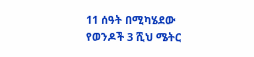11 ሰዓት በሚካሄደው የወንዶች 3 ሺህ ሜትር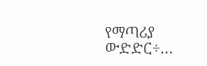የማጣሪያ ውድድር÷…